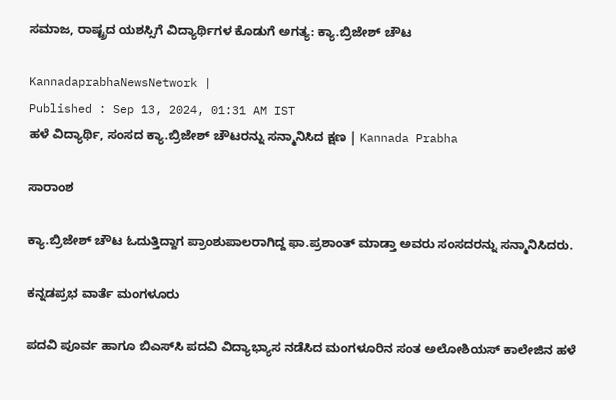ಸಮಾಜ, ರಾಷ್ಟ್ರದ ಯಶಸ್ಸಿಗೆ ವಿದ್ಯಾರ್ಥಿಗಳ ಕೊಡುಗೆ ಅಗತ್ಯ: ಕ್ಯಾ.ಬ್ರಿಜೇಶ್‌ ಚೌಟ

KannadaprabhaNewsNetwork |
Published : Sep 13, 2024, 01:31 AM IST
ಹಳೆ ವಿದ್ಯಾರ್ಥಿ, ಸಂಸದ ಕ್ಯಾ.ಬ್ರಿಜೇಶ್‌ ಚೌಟರನ್ನು ಸನ್ಮಾನಿಸಿದ ಕ್ಷಣ | Kannada Prabha

ಸಾರಾಂಶ

ಕ್ಯಾ.ಬ್ರಿಜೇಶ್‌ ಚೌಟ ಓದುತ್ತಿದ್ದಾಗ ಪ್ರಾಂಶುಪಾಲರಾಗಿದ್ದ ಫಾ.ಪ್ರಶಾಂತ್‌ ಮಾಡ್ತಾ ಅವರು ಸಂಸದರನ್ನು ಸನ್ಮಾನಿಸಿದರು.

ಕನ್ನಡಪ್ರಭ ವಾರ್ತೆ ಮಂಗಳೂರು

ಪದವಿ ಪೂರ್ವ ಹಾಗೂ ಬಿಎಸ್‌ಸಿ ಪದವಿ ವಿದ್ಯಾಭ್ಯಾಸ ನಡೆಸಿದ ಮಂಗಳೂರಿನ ಸಂತ ಅಲೋಶಿಯಸ್‌ ಕಾಲೇಜಿನ ಹಳೆ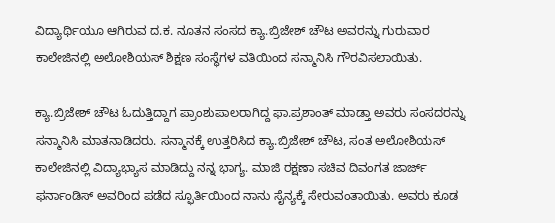ವಿದ್ಯಾರ್ಥಿಯೂ ಆಗಿರುವ ದ.ಕ. ನೂತನ ಸಂಸದ ಕ್ಯಾ.ಬ್ರಿಜೇಶ್‌ ಚೌಟ ಅವರನ್ನು ಗುರುವಾರ ಕಾಲೇಜಿನಲ್ಲಿ ಅಲೋಶಿಯಸ್‌ ಶಿಕ್ಷಣ ಸಂಸ್ಥೆಗಳ ವತಿಯಿಂದ ಸನ್ಮಾನಿಸಿ ಗೌರವಿಸಲಾಯಿತು.

ಕ್ಯಾ.ಬ್ರಿಜೇಶ್‌ ಚೌಟ ಓದುತ್ತಿದ್ದಾಗ ಪ್ರಾಂಶುಪಾಲರಾಗಿದ್ದ ಫಾ.ಪ್ರಶಾಂತ್‌ ಮಾಡ್ತಾ ಅವರು ಸಂಸದರನ್ನು ಸನ್ಮಾನಿಸಿ ಮಾತನಾಡಿದರು. ಸನ್ಮಾನಕ್ಕೆ ಉತ್ತರಿಸಿದ ಕ್ಯಾ.ಬ್ರಿಜೇಶ್‌ ಚೌಟ, ಸಂತ ಅಲೋಶಿಯಸ್ ಕಾಲೇಜಿನಲ್ಲಿ ವಿದ್ಯಾಭ್ಯಾಸ ಮಾಡಿದ್ದು ನನ್ನ ಭಾಗ್ಯ. ಮಾಜಿ ರಕ್ಷಣಾ ಸಚಿವ ದಿವಂಗತ ಜಾರ್ಜ್ ಫರ್ನಾಂಡಿಸ್ ಅವರಿಂದ ಪಡೆದ ಸ್ಫೂರ್ತಿಯಿಂದ ನಾನು ಸೈನ್ಯಕ್ಕೆ ಸೇರುವಂತಾಯಿತು. ಅವರು ಕೂಡ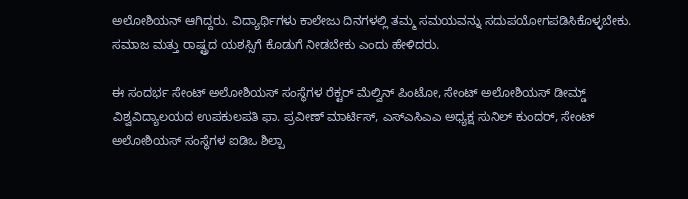ಅಲೋಶಿಯನ್ ಆಗಿದ್ದರು. ವಿದ್ಯಾರ್ಥಿಗಳು ಕಾಲೇಜು ದಿನಗಳಲ್ಲಿ ತಮ್ಮ ಸಮಯವನ್ನು ಸದುಪಯೋಗಪಡಿಸಿಕೊಳ್ಳಬೇಕು. ಸಮಾಜ ಮತ್ತು ರಾಷ್ಟ್ರದ ಯಶಸ್ಸಿಗೆ ಕೊಡುಗೆ ನೀಡಬೇಕು ಎಂದು ಹೇಳಿದರು.

ಈ ಸಂದರ್ಭ ಸೇಂಟ್ ಅಲೋಶಿಯಸ್ ಸಂಸ್ಥೆಗಳ ರೆಕ್ಟರ್ ಮೆಲ್ವಿನ್ ಪಿಂಟೋ, ಸೇಂಟ್ ಅಲೋಶಿಯಸ್ ಡೀಮ್ಡ್ ವಿಶ್ವವಿದ್ಯಾಲಯದ ಉಪಕುಲಪತಿ ಫಾ. ಪ್ರವೀಣ್ ಮಾರ್ಟಿಸ್, ಎಸ್‌ಎಸಿಎಎ ಅಧ್ಯಕ್ಷ ಸುನಿಲ್ ಕುಂದರ್, ಸೇಂಟ್ ಅಲೋಶಿಯಸ್ ಸಂಸ್ಥೆಗಳ ಐಡಿಒ ಶಿಲ್ಪಾ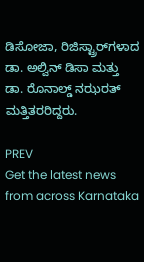ಡಿಸೋಜಾ, ರಿಜಿಸ್ಟ್ರಾರ್‌ಗಳಾದ ಡಾ. ಅಲ್ವಿನ್ ಡಿಸಾ ಮತ್ತು ಡಾ. ರೊನಾಲ್ಡ್ ನಝರತ್‌ ಮತ್ತಿತರರಿದ್ದರು.

PREV
Get the latest news from across Karnataka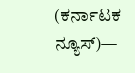(ಕರ್ನಾಟಕ ನ್ಯೂಸ್)—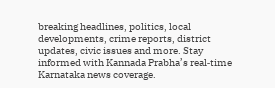breaking headlines, politics, local developments, crime reports, district updates, civic issues and more. Stay informed with Kannada Prabha’s real‑time Karnataka news coverage.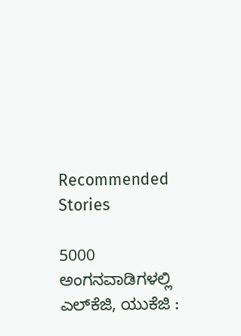Recommended Stories

5000 ಅಂಗನವಾಡಿಗಳಲ್ಲಿ ಎಲ್‌ಕೆಜಿ, ಯುಕೆಜಿ :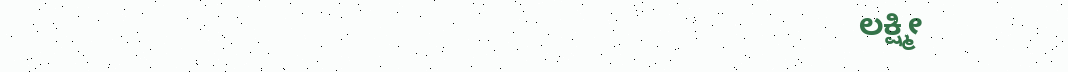ಲಕ್ಷ್ಮೀ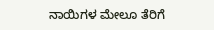ನಾಯಿಗಳ ಮೇಲೂ ತೆರಿಗೆ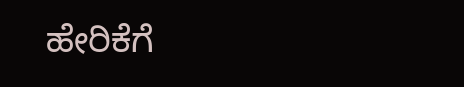ಹೇರಿಕೆಗೆ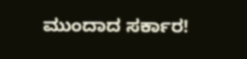ಮುಂದಾದ ಸರ್ಕಾರ!